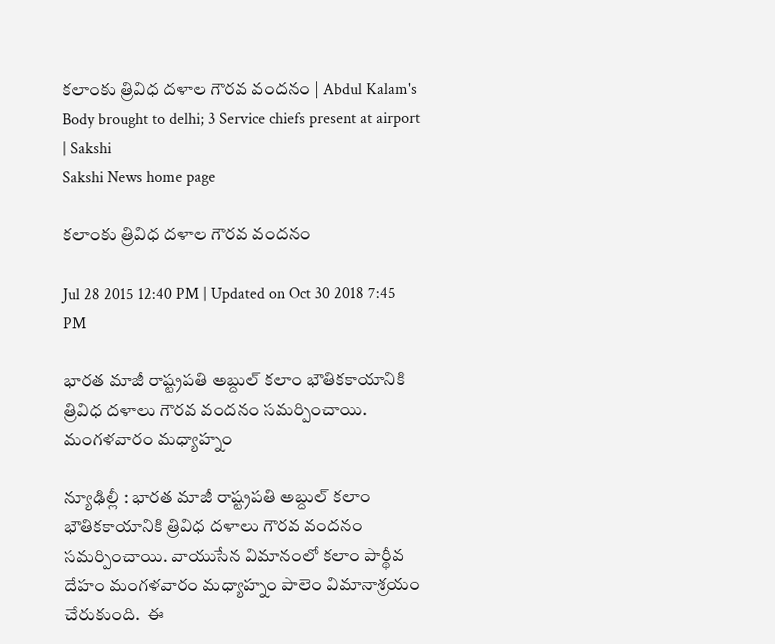కలాంకు త్రివిధ దళాల గౌరవ వందనం | Abdul Kalam's Body brought to delhi; 3 Service chiefs present at airport | Sakshi
Sakshi News home page

కలాంకు త్రివిధ దళాల గౌరవ వందనం

Jul 28 2015 12:40 PM | Updated on Oct 30 2018 7:45 PM

భారత మాజీ రాష్ట్రపతి అబ్దుల్ కలాం భౌతికకాయానికి త్రివిధ దళాలు గౌరవ వందనం సమర్పించాయి. మంగళవారం మధ్యాహ్నం

న్యూఢిల్లీ : భారత మాజీ రాష్ట్రపతి అబ్దుల్ కలాం భౌతికకాయానికి త్రివిధ దళాలు గౌరవ వందనం సమర్పించాయి. వాయుసేన విమానంలో కలాం పార్థీవ దేహం మంగళవారం మధ్యాహ్నం పాలెం విమానాశ్రయం చేరుకుంది.  ఈ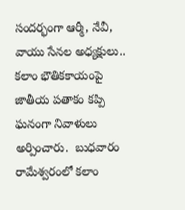సందర్భంగా ఆర్మీ, నేవీ,  వాయు సేనల అధ్యక్షులు.. కలాం భౌతికకాయంపై  జాతీయ పతాకం కప్పి ఘనంగా నివాళులు అర్పించారు.  బుధవారం రామేశ్వరంలో కలాం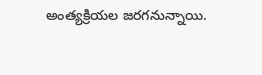అంత్యక్రియల జరగనున్నాయి.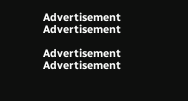Advertisement
Advertisement

Advertisement
Advertisement